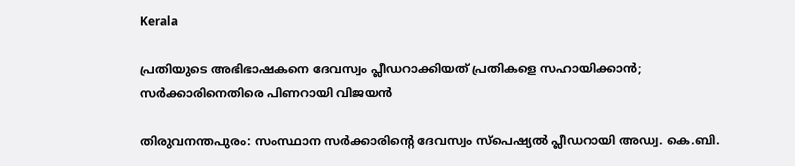Kerala

പ്രതിയുടെ അഭിഭാഷകനെ ദേവസ്വം പ്ലീഡറാക്കിയത് പ്രതികളെ സഹായിക്കാൻ; സർക്കാരിനെതിരെ പിണറായി വിജയൻ

തിരുവനന്തപുരം: സംസ്ഥാന സർക്കാരിന്റെ ദേവസ്വം സ്പെഷ്യൽ പ്ലീഡറായി അഡ്വ. കെ.ബി.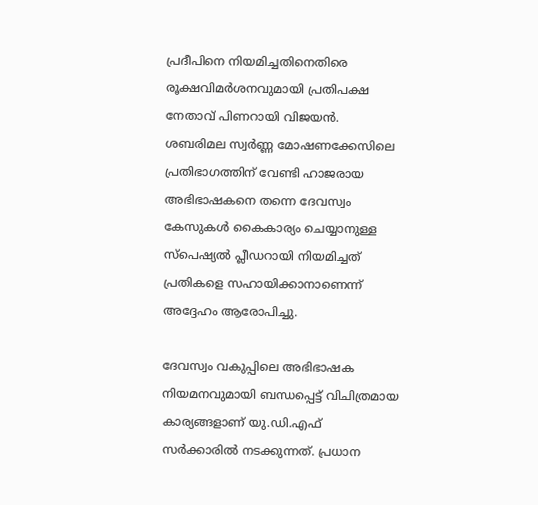പ്രദീപിനെ നിയമിച്ചതിനെതിരെ രൂക്ഷവിമർശനവുമായി പ്രതിപക്ഷ നേതാവ് പിണറായി വിജയൻ. ശബരിമല സ്വർണ്ണ മോഷണക്കേസിലെ പ്രതിഭാഗത്തിന് വേണ്ടി ഹാജരായ അഭിഭാഷകനെ തന്നെ ദേവസ്വം കേസുകൾ കൈകാര്യം ചെയ്യാനുള്ള സ്പെഷ്യൽ പ്ലീഡറായി നിയമിച്ചത് പ്രതികളെ സഹായിക്കാനാണെന്ന് അദ്ദേഹം ആരോപിച്ചു.

ദേവസ്വം വകുപ്പിലെ അഭിഭാഷക നിയമനവുമായി ബന്ധപ്പെട്ട് വിചിത്രമായ കാര്യങ്ങളാണ് യു.ഡി.എഫ് സർക്കാരിൽ നടക്കുന്നത്. പ്രധാന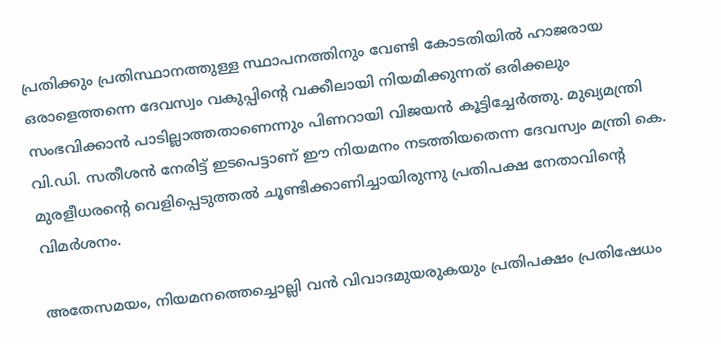പ്രതിക്കും പ്രതിസ്ഥാനത്തുള്ള സ്ഥാപനത്തിനും വേണ്ടി കോടതിയിൽ ഹാജരായ ഒരാളെത്തന്നെ ദേവസ്വം വകുപ്പിന്റെ വക്കീലായി നിയമിക്കുന്നത് ഒരിക്കലും സംഭവിക്കാൻ പാടില്ലാത്തതാണെന്നും പിണറായി വിജയൻ കൂട്ടിച്ചേർത്തു. മുഖ്യമന്ത്രി വി.ഡി. സതീശൻ നേരിട്ട് ഇടപെട്ടാണ് ഈ നിയമനം നടത്തിയതെന്ന ദേവസ്വം മന്ത്രി കെ. മുരളീധരന്റെ വെളിപ്പെടുത്തൽ ചൂണ്ടിക്കാണിച്ചായിരുന്നു പ്രതിപക്ഷ നേതാവിന്റെ വിമർശനം.

അതേസമയം, നിയമനത്തെച്ചൊല്ലി വൻ വിവാദമുയരുകയും പ്രതിപക്ഷം പ്രതിഷേധം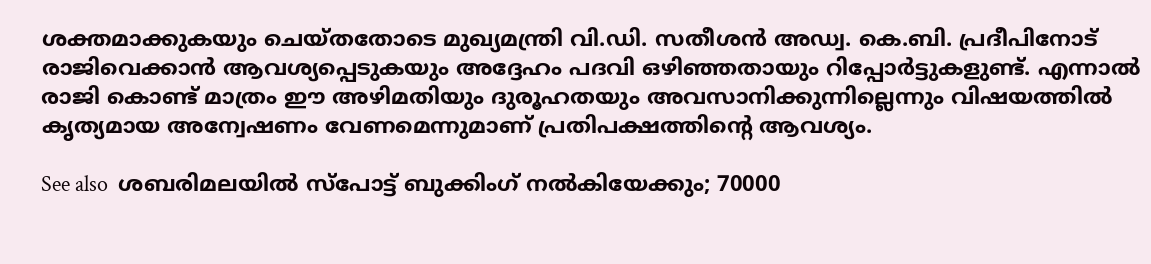ശക്തമാക്കുകയും ചെയ്തതോടെ മുഖ്യമന്ത്രി വി.ഡി. സതീശൻ അഡ്വ. കെ.ബി. പ്രദീപിനോട് രാജിവെക്കാൻ ആവശ്യപ്പെടുകയും അദ്ദേഹം പദവി ഒഴിഞ്ഞതായും റിപ്പോർട്ടുകളുണ്ട്. എന്നാൽ രാജി കൊണ്ട് മാത്രം ഈ അഴിമതിയും ദുരൂഹതയും അവസാനിക്കുന്നില്ലെന്നും വിഷയത്തിൽ കൃത്യമായ അന്വേഷണം വേണമെന്നുമാണ് പ്രതിപക്ഷത്തിന്റെ ആവശ്യം.

See also  ശബരിമലയിൽ സ്പോട്ട് ബുക്കിംഗ് നൽകിയേക്കും; 70000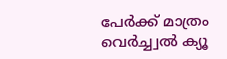പേർക്ക് മാത്രം വെർച്ച്വൽ ക്യൂ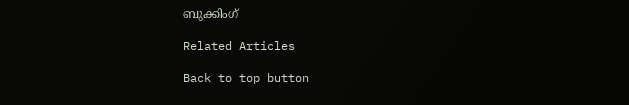ബുക്കിംഗ്

Related Articles

Back to top button